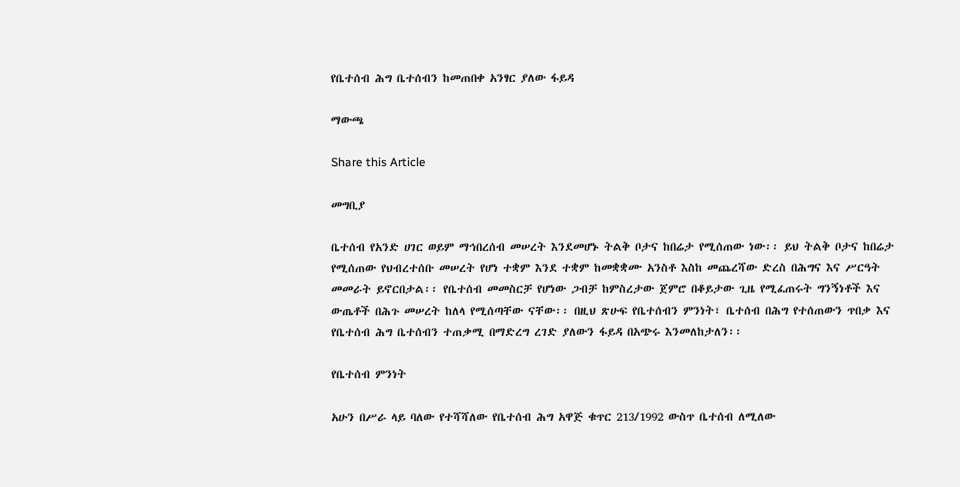የቤተሰብ ሕግ ቤተሰብን ከመጠበቀ አንፃር ያለው ፋይዳ

ማውጫ

Share this Article

መግቢያ

ቤተሰብ የአንድ ሀገር ወይም ማኅበረሰብ መሠረት እንደመሆኑ ትልቅ ቦታና ከበሬታ የሚሰጠው ነው፡፡ ይህ ትልቅ ቦታና ከበሬታ የሚሰጠው የህብረተሰቡ መሠረት የሆነ ተቋም እንደ ተቋም ከመቋቋሙ አንስቶ እስከ መጨረሻው ድረስ በሕግና እና ሥርዓት መመራት ይኖርበታል፡፡ የቤተሰብ መመስርቻ የሆነው ጋብቻ ከምስረታው ጀምሮ በቆይታው ጊዜ የሚፈጠሩት ግንኝነቶች እና ውጤቶች በሕጉ መሠረት ከለላ የሚሰጣቸው ናቸው፡፡ በዚህ ጽሁፍ የቤተሰብን ምንነት፣ ቤተሰብ በሕግ የተሰጠውን ጥበቃ እና የቤተሰብ ሕግ ቤተሰብን ተጠቃሚ በማድረግ ረገድ ያለውን ፋይዳ በአጭሩ እንመለከታለን፡፡

የቤተሰብ ምንነት

አሁን በሥራ ላይ ባለው የተሻሻለው የቤተሰብ ሕግ አዋጅ ቁጥር 213/1992 ውስጥ ቤተሰብ ለሚለው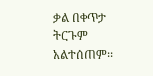ቃል በቀጥታ ትርጉም አልተሰጠም፡፡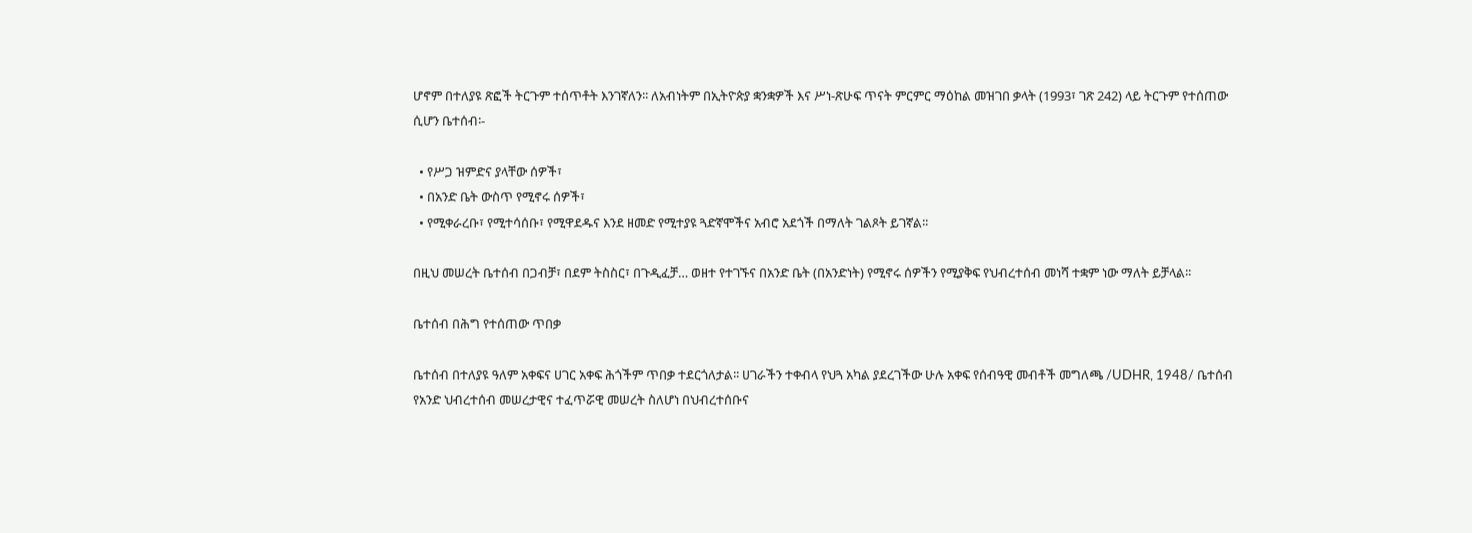ሆኖም በተለያዩ ጽፎች ትርጉም ተሰጥቶት እንገኛለን፡፡ ለአብነትም በኢትዮጵያ ቋንቋዎች እና ሥነ-ጽሁፍ ጥናት ምርምር ማዕከል መዝገበ ቃላት (1993፣ ገጽ 242) ላይ ትርጉም የተሰጠው ሲሆን ቤተሰብ፡-

  • የሥጋ ዝምድና ያላቸው ሰዎች፣
  • በአንድ ቤት ውስጥ የሚኖሩ ሰዎች፣
  • የሚቀራረቡ፣ የሚተሳሰቡ፣ የሚዋደዱና እንደ ዘመድ የሚተያዩ ጓድኛሞችና አብሮ አደጎች በማለት ገልጾት ይገኛል፡፡

በዚህ መሠረት ቤተሰብ በጋብቻ፣ በደም ትስስር፣ በጉዲፈቻ… ወዘተ የተገኙና በአንድ ቤት (በአንድነት) የሚኖሩ ሰዎችን የሚያቅፍ የህብረተሰብ መነሻ ተቋም ነው ማለት ይቻላል፡፡

ቤተሰብ በሕግ የተሰጠው ጥበቃ

ቤተሰብ በተለያዩ ዓለም አቀፍና ሀገር አቀፍ ሕጎችም ጥበቃ ተደርጎለታል፡፡ ሀገራችን ተቀብላ የህጓ አካል ያደረገችው ሁሉ አቀፍ የሰብዓዊ መብቶች መግለጫ /UDHR, 1948/ ቤተሰብ የአንድ ህብረተሰብ መሠረታዊና ተፈጥሯዊ መሠረት ስለሆነ በህብረተሰቡና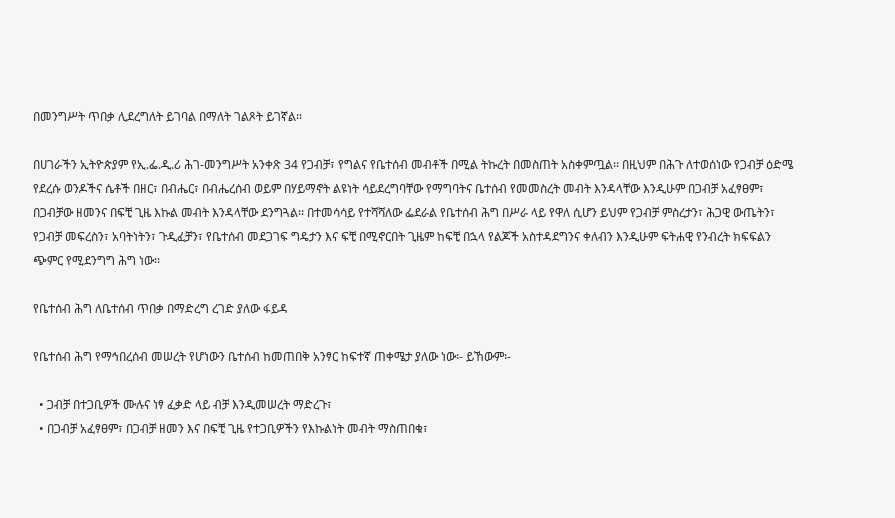በመንግሥት ጥበቃ ሊደረግለት ይገባል በማለት ገልጾት ይገኛል፡፡

በሀገራችን ኢትዮጵያም የኢ.ፌ.ዲ.ሪ ሕገ-መንግሥት አንቀጽ 34 የጋብቻ፣ የግልና የቤተሰብ መብቶች በሚል ትኩረት በመስጠት አስቀምጧል፡፡ በዚህም በሕጉ ለተወሰነው የጋብቻ ዕድሜ የደረሱ ወንዶችና ሴቶች በዘር፣ በብሔር፣ በብሔረሰብ ወይም በሃይማኖት ልዩነት ሳይደረግባቸው የማግባትና ቤተሰብ የመመስረት መብት እንዳላቸው እንዲሁም በጋብቻ አፈፃፀም፣ በጋብቻው ዘመንና በፍቺ ጊዜ እኩል መብት እንዳላቸው ደንግጓል፡፡ በተመሳሳይ የተሻሻለው ፌደራል የቤተሰብ ሕግ በሥራ ላይ የዋለ ሲሆን ይህም የጋብቻ ምስረታን፣ ሕጋዊ ውጤትን፣ የጋብቻ መፍረስን፣ አባትነትን፣ ጉዲፈቻን፣ የቤተሰብ መደጋገፍ ግዴታን እና ፍቺ በሚኖርበት ጊዜም ከፍቺ በኋላ የልጆች አስተዳደግንና ቀለብን እንዲሁም ፍትሐዊ የንብረት ክፍፍልን ጭምር የሚደንግግ ሕግ ነው፡፡

የቤተሰብ ሕግ ለቤተሰብ ጥበቃ በማድረግ ረገድ ያለው ፋይዳ

የቤተሰብ ሕግ የማኅበረሰብ መሠረት የሆነውን ቤተሰብ ከመጠበቅ አንፃር ከፍተኛ ጠቀሜታ ያለው ነው፡- ይኸውም፡-

  • ጋብቻ በተጋቢዎች ሙሉና ነፃ ፈቃድ ላይ ብቻ እንዲመሠረት ማድረጉ፣
  • በጋብቻ አፈፃፀም፣ በጋብቻ ዘመን እና በፍቺ ጊዜ የተጋቢዎችን የእኩልነት መብት ማስጠበቁ፣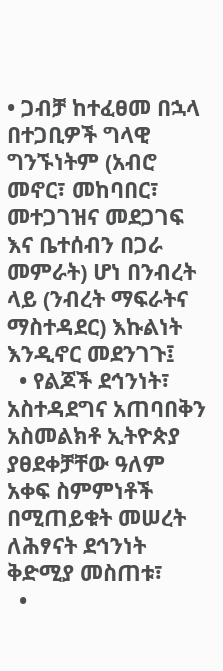• ጋብቻ ከተፈፀመ በኋላ በተጋቢዎች ግላዊ ግንኙነትም (አብሮ መኖር፣ መከባበር፣ መተጋገዝና መደጋገፍ እና ቤተሰብን በጋራ መምራት) ሆነ በንብረት ላይ (ንብረት ማፍራትና ማስተዳደር) እኩልነት እንዲኖር መደንገጉ፤
  • የልጆች ደኅንነት፣ አስተዳደግና አጠባበቅን አስመልክቶ ኢትዮጵያ ያፀደቀቻቸው ዓለም አቀፍ ስምምነቶች በሚጠይቁት መሠረት ለሕፃናት ደኅንነት ቅድሚያ መስጠቱ፣
  •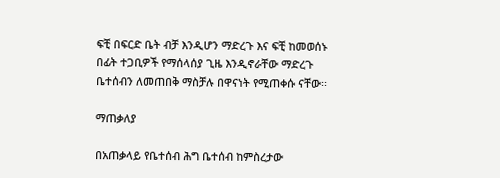ፍቺ በፍርድ ቤት ብቻ እንዲሆን ማድረጉ እና ፍቺ ከመወሰኑ በፊት ተጋቢዎች የማሰላሰያ ጊዜ እንዲኖራቸው ማድረጉ ቤተሰብን ለመጠበቅ ማስቻሉ በዋናነት የሚጠቀሱ ናቸው፡፡

ማጠቃለያ

በአጠቃላይ የቤተሰብ ሕግ ቤተሰብ ከምስረታው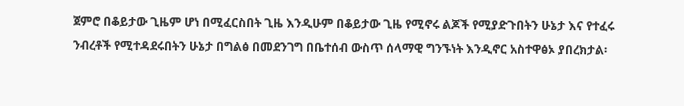ጀምሮ በቆይታው ጊዜም ሆነ በሚፈርስበት ጊዜ እንዲሁም በቆይታው ጊዜ የሚኖሩ ልጆች የሚያድጉበትን ሁኔታ እና የተፈሩ ንብረቶች የሚተዳደሩበትን ሁኔታ በግልፅ በመደንገግ በቤተሰብ ውስጥ ሰላማዊ ግንኙነት እንዲኖር አስተዋፅኦ ያበረክታል፡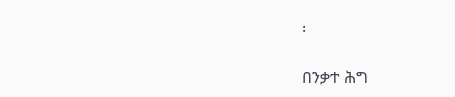፡

በንቃተ ሕግ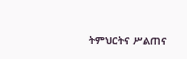ትምህርትና ሥልጠና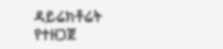ዳይሬክቶሬት የተዘጋጀ